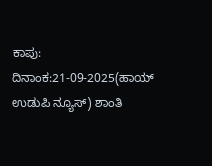ಕಾಪು: ದಿನಾಂಕ:21-09-2025(ಹಾಯ್ ಉಡುಪಿ ನ್ಯೂಸ್) ಶಾಂತಿ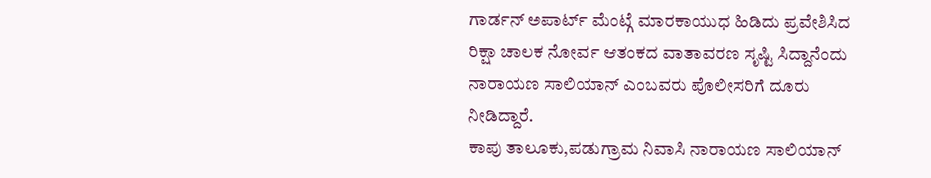ಗಾರ್ಡನ್ ಅಪಾರ್ಟ್ ಮೆಂಟ್ಗೆ ಮಾರಕಾಯುಧ ಹಿಡಿದು ಪ್ರವೇಶಿಸಿದ ರಿಕ್ಷಾ ಚಾಲಕ ನೋರ್ವ ಆತಂಕದ ವಾತಾವರಣ ಸೃಷ್ಟಿ ಸಿದ್ದಾನೆಂದು ನಾರಾಯಣ ಸಾಲಿಯಾನ್ ಎಂಬವರು ಪೊಲೀಸರಿಗೆ ದೂರು ನೀಡಿದ್ದಾರೆ.
ಕಾಪು ತಾಲೂಕು,ಪಡುಗ್ರಾಮ ನಿವಾಸಿ ನಾರಾಯಣ ಸಾಲಿಯಾನ್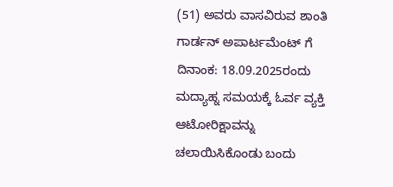(51) ಅವರು ವಾಸವಿರುವ ಶಾಂತಿ ಗಾರ್ಡನ್ ಅಪಾರ್ಟಮೆಂಟ್ ಗೆ ದಿನಾಂಕ: 18.09.2025ರಂದು ಮದ್ಯಾಹ್ನ ಸಮಯಕ್ಕೆ ಓರ್ವ ವ್ಯಕ್ತಿ ಆಟೋರಿಕ್ಷಾವನ್ನು ಚಲಾಯಿಸಿಕೊಂಡು ಬಂದು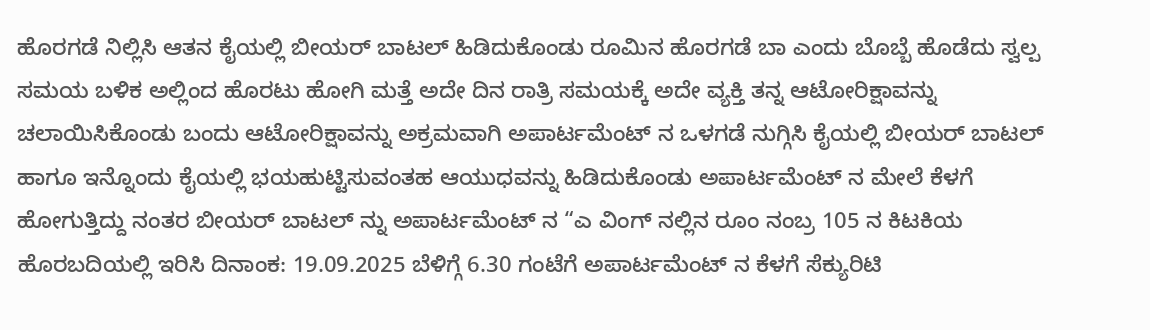ಹೊರಗಡೆ ನಿಲ್ಲಿಸಿ ಆತನ ಕೈಯಲ್ಲಿ ಬೀಯರ್ ಬಾಟಲ್ ಹಿಡಿದುಕೊಂಡು ರೂಮಿನ ಹೊರಗಡೆ ಬಾ ಎಂದು ಬೊಬ್ಬೆ ಹೊಡೆದು ಸ್ವಲ್ಪ ಸಮಯ ಬಳಿಕ ಅಲ್ಲಿಂದ ಹೊರಟು ಹೋಗಿ ಮತ್ತೆ ಅದೇ ದಿನ ರಾತ್ರಿ ಸಮಯಕ್ಕೆ ಅದೇ ವ್ಯಕ್ತಿ ತನ್ನ ಆಟೋರಿಕ್ಷಾವನ್ನು ಚಲಾಯಿಸಿಕೊಂಡು ಬಂದು ಆಟೋರಿಕ್ಷಾವನ್ನು ಅಕ್ರಮವಾಗಿ ಅಪಾರ್ಟಮೆಂಟ್ ನ ಒಳಗಡೆ ನುಗ್ಗಿಸಿ ಕೈಯಲ್ಲಿ ಬೀಯರ್ ಬಾಟಲ್ ಹಾಗೂ ಇನ್ನೊಂದು ಕೈಯಲ್ಲಿ ಭಯಹುಟ್ಟಿಸುವಂತಹ ಆಯುಧವನ್ನು ಹಿಡಿದುಕೊಂಡು ಅಪಾರ್ಟಮೆಂಟ್ ನ ಮೇಲೆ ಕೆಳಗೆ ಹೋಗುತ್ತಿದ್ದು ನಂತರ ಬೀಯರ್ ಬಾಟಲ್ ನ್ನು ಅಪಾರ್ಟಮೆಂಟ್ ನ “ಎ ವಿಂಗ್ ನಲ್ಲಿನ ರೂಂ ನಂಬ್ರ 105 ನ ಕಿಟಕಿಯ ಹೊರಬದಿಯಲ್ಲಿ ಇರಿಸಿ ದಿನಾಂಕ: 19.09.2025 ಬೆಳಿಗ್ಗೆ 6.30 ಗಂಟೆಗೆ ಅಪಾರ್ಟಮೆಂಟ್ ನ ಕೆಳಗೆ ಸೆಕ್ಯುರಿಟಿ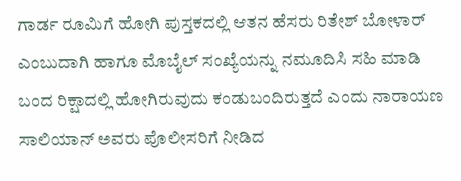ಗಾರ್ಡ ರೂಮಿಗೆ ಹೋಗಿ ಪುಸ್ತಕದಲ್ಲಿ ಆತನ ಹೆಸರು ರಿತೇಶ್ ಬೋಳಾರ್ ಎಂಬುದಾಗಿ ಹಾಗೂ ಮೊಬೈಲ್ ಸಂಖ್ಯೆಯನ್ನು ನಮೂದಿಸಿ ಸಹಿ ಮಾಡಿ ಬಂದ ರಿಕ್ಷಾದಲ್ಲಿ ಹೋಗಿರುವುದು ಕಂಡುಬಂದಿರುತ್ತದೆ ಎಂದು ನಾರಾಯಣ ಸಾಲಿಯಾನ್ ಅವರು ಪೊಲೀಸರಿಗೆ ನೀಡಿದ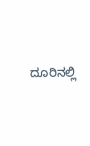ದೂರಿನಲ್ಲಿ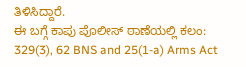ತಿಳಿಸಿದ್ದಾರೆ.
ಈ ಬಗ್ಗೆ ಕಾಪು ಪೊಲೀಸ್ ಠಾಣೆಯಲ್ಲಿ ಕಲಂ: 329(3), 62 BNS and 25(1-a) Arms Act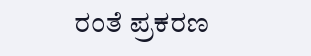ರಂತೆ ಪ್ರಕರಣ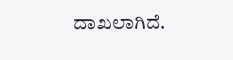ದಾಖಲಾಗಿದೆ.